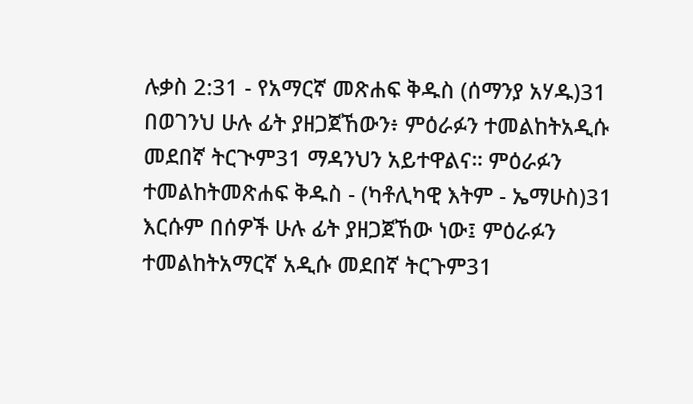ሉቃስ 2:31 - የአማርኛ መጽሐፍ ቅዱስ (ሰማንያ አሃዱ)31 በወገንህ ሁሉ ፊት ያዘጋጀኸውን፥ ምዕራፉን ተመልከትአዲሱ መደበኛ ትርጒም31 ማዳንህን አይተዋልና። ምዕራፉን ተመልከትመጽሐፍ ቅዱስ - (ካቶሊካዊ እትም - ኤማሁስ)31 እርሱም በሰዎች ሁሉ ፊት ያዘጋጀኸው ነው፤ ምዕራፉን ተመልከትአማርኛ አዲሱ መደበኛ ትርጉም31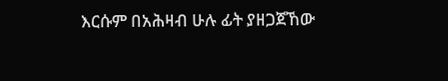እርሱም በአሕዛብ ሁሉ ፊት ያዘጋጀኸው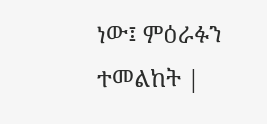ነው፤ ምዕራፉን ተመልከት |